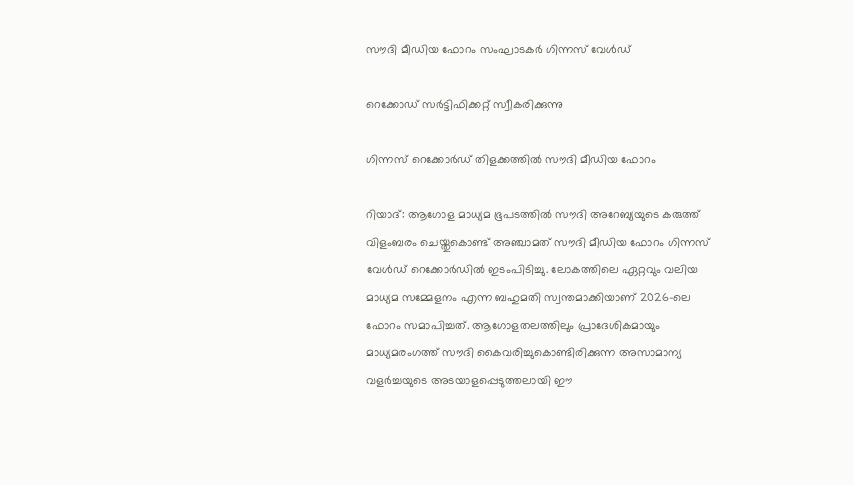സൗദി മീഡിയ ഫോറം സംഘാടകർ ഗിന്നസ് വേൾഡ്

റെക്കോഡ് സർട്ടിഫിക്കറ്റ് സ്വീകരിക്കുന്നു

ഗിന്നസ് റെക്കോർഡ് തിളക്കത്തിൽ സൗദി മീഡിയ ഫോറം

റിയാദ്: ആഗോള മാധ്യമ ഭൂപടത്തിൽ സൗദി അറേബ്യയുടെ കരുത്ത് വിളംബരം ചെയ്തുകൊണ്ട് അഞ്ചാമത് സൗദി മീഡിയ ഫോറം ഗിന്നസ് വേൾഡ് റെക്കോർഡിൽ ഇടംപിടിച്ചു. ലോകത്തിലെ ഏറ്റവും വലിയ മാധ്യമ സമ്മേളനം എന്ന ബഹുമതി സ്വന്തമാക്കിയാണ് 2026-ലെ ഫോറം സമാപിച്ചത്. ആഗോളതലത്തിലും പ്രാദേശികമായും മാധ്യമരംഗത്ത് സൗദി കൈവരിച്ചുകൊണ്ടിരിക്കുന്ന അസാമാന്യ വളർച്ചയുടെ അടയാളപ്പെടുത്തലായി ഈ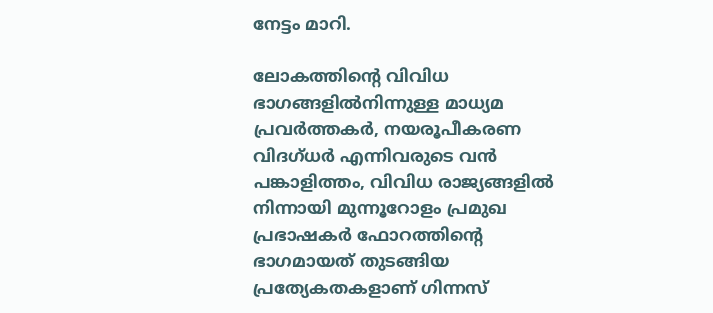നേട്ടം മാറി.

ലോകത്തിന്റെ വിവിധ ഭാഗങ്ങളിൽനിന്നുള്ള മാധ്യമ പ്രവർത്തകർ, നയരൂപീകരണ വിദഗ്ധർ എന്നിവരുടെ വൻ പങ്കാളിത്തം, വിവിധ രാജ്യങ്ങളിൽ നിന്നായി മുന്നൂറോളം പ്രമുഖ പ്രഭാഷകർ ഫോറത്തിന്റെ ഭാഗമായത് തുടങ്ങിയ പ്രത്യേകതകളാണ് ഗിന്നസ്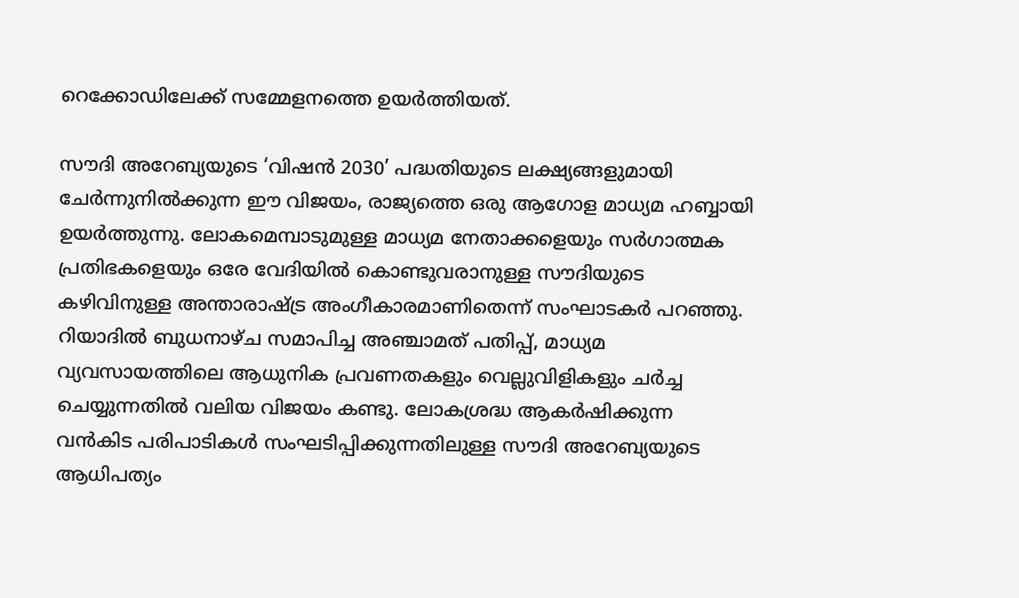റെക്കോഡിലേക്ക് സമ്മേളനത്തെ ഉയർത്തിയത്.

സൗദി അറേബ്യയുടെ ‘വിഷൻ 2030’ പദ്ധതിയുടെ ലക്ഷ്യങ്ങളുമായി ചേർന്നുനിൽക്കുന്ന ഈ വിജയം, രാജ്യത്തെ ഒരു ആഗോള മാധ്യമ ഹബ്ബായി ഉയർത്തുന്നു. ലോകമെമ്പാടുമുള്ള മാധ്യമ നേതാക്കളെയും സർഗാത്മക പ്രതിഭകളെയും ഒരേ വേദിയിൽ കൊണ്ടുവരാനുള്ള സൗദിയുടെ കഴിവിനുള്ള അന്താരാഷ്ട്ര അംഗീകാരമാണിതെന്ന് സംഘാടകർ പറഞ്ഞു. റിയാദിൽ ബുധനാഴ്ച സമാപിച്ച അഞ്ചാമത് പതിപ്പ്, മാധ്യമ വ്യവസായത്തിലെ ആധുനിക പ്രവണതകളും വെല്ലുവിളികളും ചർച്ച ചെയ്യുന്നതിൽ വലിയ വിജയം കണ്ടു. ലോകശ്രദ്ധ ആകർഷിക്കുന്ന വൻകിട പരിപാടികൾ സംഘടിപ്പിക്കുന്നതിലുള്ള സൗദി അറേബ്യയുടെ ആധിപത്യം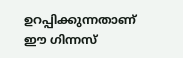ഉറപ്പിക്കുന്നതാണ് ഈ ഗിന്നസ്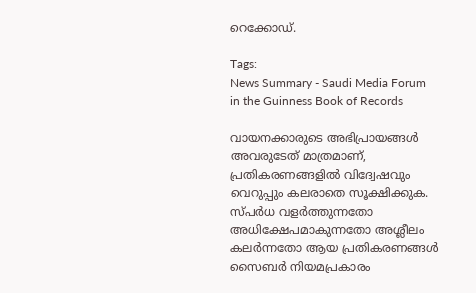റെക്കോഡ്.

Tags:
News Summary - Saudi Media Forum in the Guinness Book of Records

വായനക്കാരുടെ അഭിപ്രായങ്ങള്‍ അവരുടേത് മാത്രമാണ്, പ്രതികരണങ്ങളിൽ വിദ്വേഷവും വെറുപ്പും കലരാതെ സൂക്ഷിക്കുക. സ്പർധ വളർത്തുന്നതോ അധിക്ഷേപമാകുന്നതോ അശ്ലീലം കലർന്നതോ ആയ പ്രതികരണങ്ങൾ സൈബർ നിയമപ്രകാരം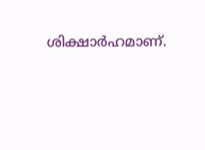ശിക്ഷാർഹമാണ്.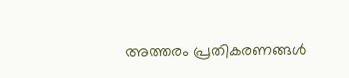അത്തരം പ്രതികരണങ്ങൾ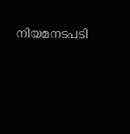നിയമനടപടി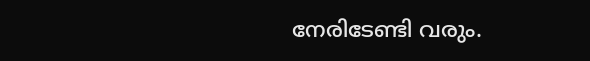നേരിടേണ്ടി വരും.